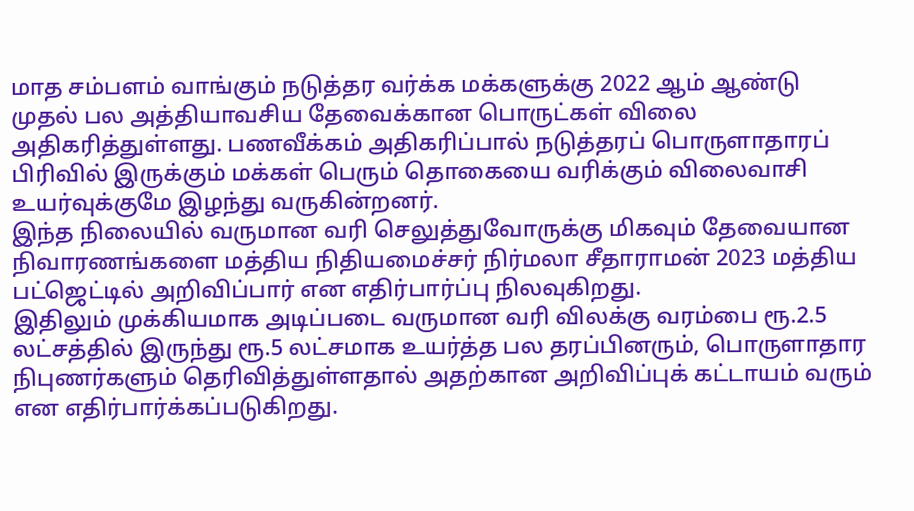மாத சம்பளம் வாங்கும் நடுத்தர வர்க்க மக்களுக்கு 2022 ஆம் ஆண்டு முதல் பல அத்தியாவசிய தேவைக்கான பொருட்கள் விலை அதிகரித்துள்ளது. பணவீக்கம் அதிகரிப்பால் நடுத்தரப் பொருளாதாரப் பிரிவில் இருக்கும் மக்கள் பெரும் தொகையை வரிக்கும் விலைவாசி உயர்வுக்குமே இழந்து வருகின்றனர்.
இந்த நிலையில் வருமான வரி செலுத்துவோருக்கு மிகவும் தேவையான நிவாரணங்களை மத்திய நிதியமைச்சர் நிர்மலா சீதாராமன் 2023 மத்திய பட்ஜெட்டில் அறிவிப்பார் என எதிர்பார்ப்பு நிலவுகிறது.
இதிலும் முக்கியமாக அடிப்படை வருமான வரி விலக்கு வரம்பை ரூ.2.5 லட்சத்தில் இருந்து ரூ.5 லட்சமாக உயர்த்த பல தரப்பினரும், பொருளாதார நிபுணர்களும் தெரிவித்துள்ளதால் அதற்கான அறிவிப்புக் கட்டாயம் வரும் என எதிர்பார்க்கப்படுகிறது.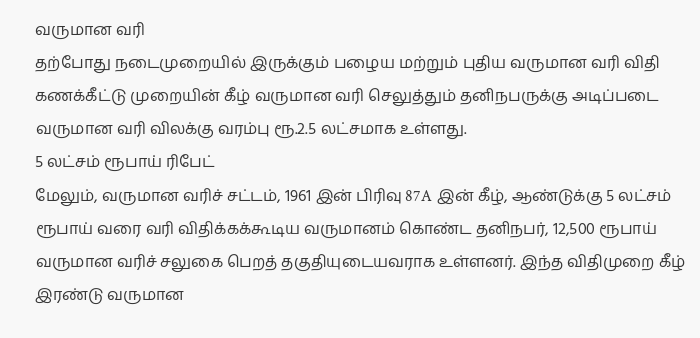வருமான வரி
தற்போது நடைமுறையில் இருக்கும் பழைய மற்றும் புதிய வருமான வரி விதி கணக்கீட்டு முறையின் கீழ் வருமான வரி செலுத்தும் தனிநபருக்கு அடிப்படை வருமான வரி விலக்கு வரம்பு ரூ.2.5 லட்சமாக உள்ளது.
5 லட்சம் ரூபாய் ரிபேட்
மேலும், வருமான வரிச் சட்டம், 1961 இன் பிரிவு 87A இன் கீழ், ஆண்டுக்கு 5 லட்சம் ரூபாய் வரை வரி விதிக்கக்கூடிய வருமானம் கொண்ட தனிநபர், 12,500 ரூபாய் வருமான வரிச் சலுகை பெறத் தகுதியுடையவராக உள்ளனர். இந்த விதிமுறை கீழ் இரண்டு வருமான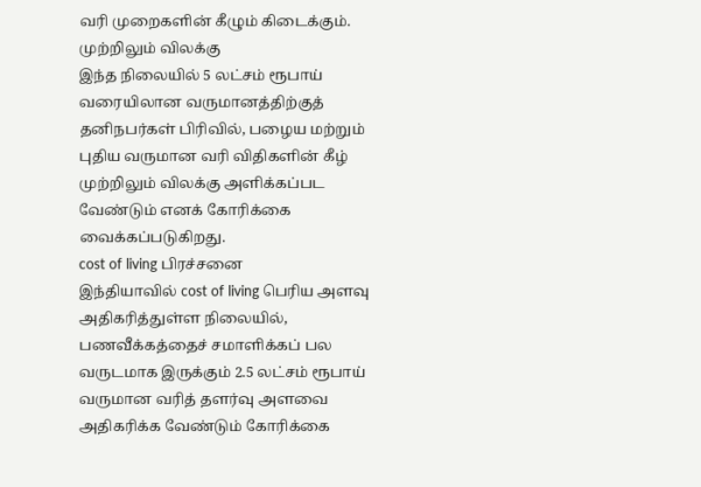வரி முறைகளின் கீழும் கிடைக்கும்.
முற்றிலும் விலக்கு
இந்த நிலையில் 5 லட்சம் ரூபாய் வரையிலான வருமானத்திற்குத் தனிநபர்கள் பிரிவில், பழைய மற்றும் புதிய வருமான வரி விதிகளின் கீழ் முற்றிலும் விலக்கு அளிக்கப்பட வேண்டும் எனக் கோரிக்கை வைக்கப்படுகிறது.
cost of living பிரச்சனை
இந்தியாவில் cost of living பெரிய அளவு அதிகரித்துள்ள நிலையில், பணவீக்கத்தைச் சமாளிக்கப் பல வருடமாக இருக்கும் 2.5 லட்சம் ரூபாய் வருமான வரித் தளர்வு அளவை அதிகரிக்க வேண்டும் கோரிக்கை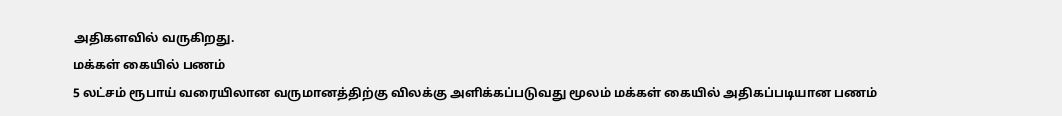அதிகளவில் வருகிறது.
மக்கள் கையில் பணம்
5 லட்சம் ரூபாய் வரையிலான வருமானத்திற்கு விலக்கு அளிக்கப்படுவது மூலம் மக்கள் கையில் அதிகப்படியான பணம்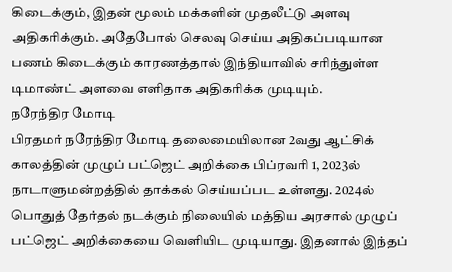கிடைக்கும், இதன் மூலம் மக்களின் முதலீட்டு அளவு அதிகரிக்கும். அதேபோல் செலவு செய்ய அதிகப்படியான பணம் கிடைக்கும் காரணத்தால் இந்தியாவில் சரிந்துள்ள டிமாண்ட் அளவை எளிதாக அதிகரிக்க முடியும்.
நரேந்திர மோடி
பிரதமர் நரேந்திர மோடி தலைமையிலான 2வது ஆட்சிக் காலத்தின் முழுப் பட்ஜெட் அறிக்கை பிப்ரவரி 1, 2023ல் நாடாளுமன்றத்தில் தாக்கல் செய்யப்பட உள்ளது. 2024ல் பொதுத் தேர்தல் நடக்கும் நிலையில் மத்திய அரசால் முழுப் பட்ஜெட் அறிக்கையை வெளியிட முடியாது. இதனால் இந்தப்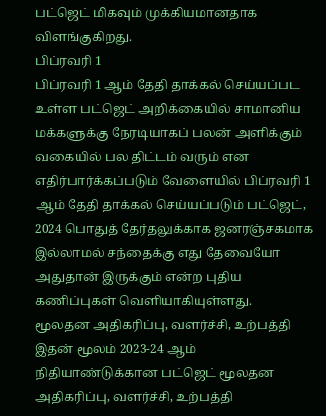பட்ஜெட் மிகவும் முக்கியமானதாக விளங்குகிறது.
பிப்ரவரி 1
பிப்ரவரி 1 ஆம் தேதி தாக்கல் செய்யப்பட உள்ள பட்ஜெட் அறிக்கையில் சாமானிய மக்களுக்கு நேரடியாகப் பலன் அளிக்கும் வகையில் பல திட்டம் வரும் என எதிர்பார்க்கப்படும் வேளையில் பிப்ரவரி 1 ஆம் தேதி தாக்கல் செய்யப்படும் பட்ஜெட், 2024 பொதுத் தேர்தலுக்காக ஜனரஞ்சகமாக இல்லாமல் சந்தைக்கு எது தேவையோ அதுதான் இருக்கும் என்ற புதிய கணிப்புகள் வெளியாகியுள்ளது.
மூலதன அதிகரிப்பு, வளர்ச்சி, உற்பத்தி
இதன் மூலம் 2023-24 ஆம் நிதியாண்டுக்கான பட்ஜெட் மூலதன அதிகரிப்பு, வளர்ச்சி, உற்பத்தி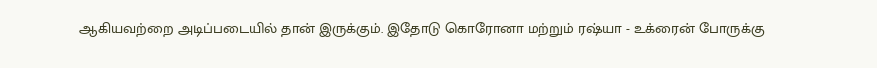ஆகியவற்றை அடிப்படையில் தான் இருக்கும். இதோடு கொரோனா மற்றும் ரஷ்யா - உக்ரைன் போருக்கு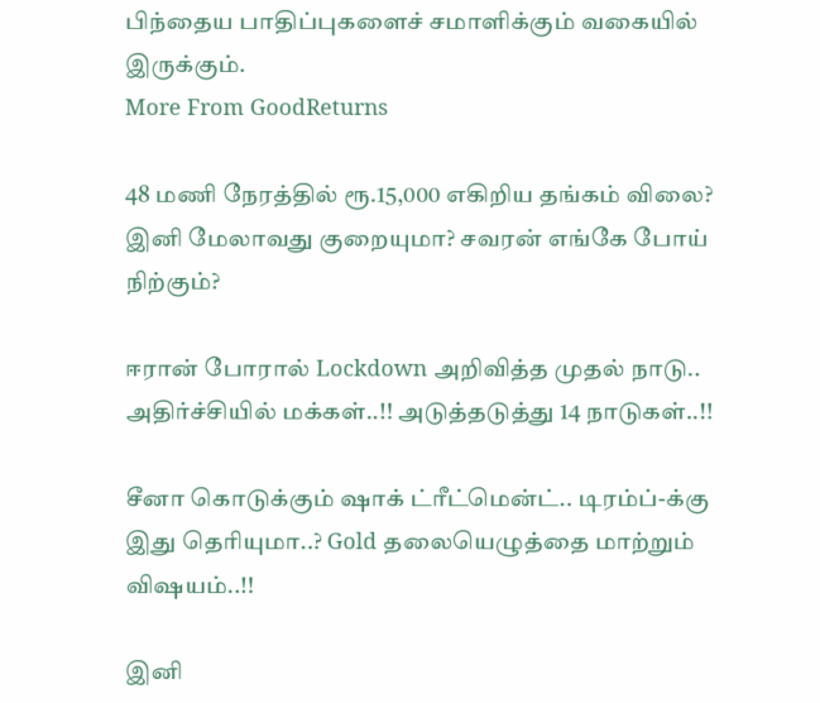பிந்தைய பாதிப்புகளைச் சமாளிக்கும் வகையில் இருக்கும்.
More From GoodReturns

48 மணி நேரத்தில் ரூ.15,000 எகிறிய தங்கம் விலை? இனி மேலாவது குறையுமா? சவரன் எங்கே போய் நிற்கும்?

ஈரான் போரால் Lockdown அறிவித்த முதல் நாடு.. அதிர்ச்சியில் மக்கள்..!! அடுத்தடுத்து 14 நாடுகள்..!!

சீனா கொடுக்கும் ஷாக் ட்ரீட்மென்ட்.. டிரம்ப்-க்கு இது தெரியுமா..? Gold தலையெழுத்தை மாற்றும் விஷயம்..!!

இனி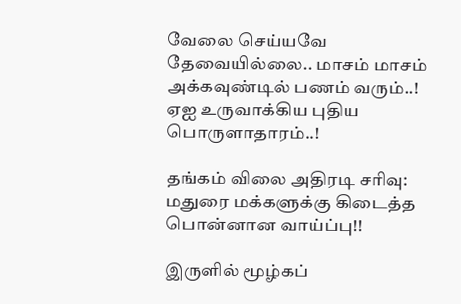வேலை செய்யவே தேவையில்லை.. மாசம் மாசம் அக்கவுண்டில் பணம் வரும்..! ஏஐ உருவாக்கிய புதிய பொருளாதாரம்..!

தங்கம் விலை அதிரடி சரிவு: மதுரை மக்களுக்கு கிடைத்த பொன்னான வாய்ப்பு!!

இருளில் மூழ்கப்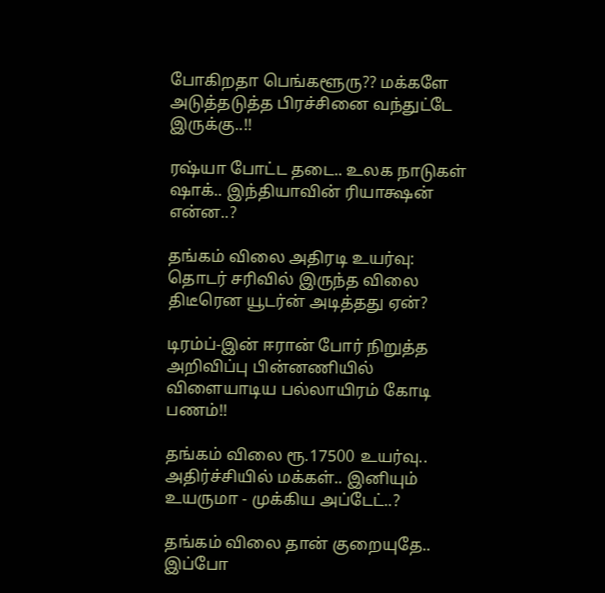போகிறதா பெங்களூரு?? மக்களே அடுத்தடுத்த பிரச்சினை வந்துட்டே இருக்கு..!!

ரஷ்யா போட்ட தடை.. உலக நாடுகள் ஷாக்.. இந்தியாவின் ரியாக்ஷன் என்ன..?

தங்கம் விலை அதிரடி உயர்வு: தொடர் சரிவில் இருந்த விலை திடீரென யூடர்ன் அடித்தது ஏன்?

டிரம்ப்-இன் ஈரான் போர் நிறுத்த அறிவிப்பு பின்னணியில் விளையாடிய பல்லாயிரம் கோடி பணம்!!

தங்கம் விலை ரூ.17500 உயர்வு.. அதிர்ச்சியில் மக்கள்.. இனியும் உயருமா - முக்கிய அப்டேட்..?

தங்கம் விலை தான் குறையுதே.. இப்போ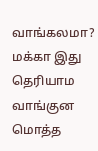வாங்கலமா? மக்கா இது தெரியாம வாங்குன மொத்த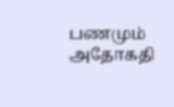பணமும் அதோகதி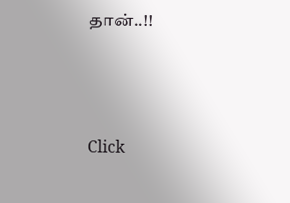தான்..!!



Click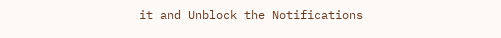it and Unblock the Notifications